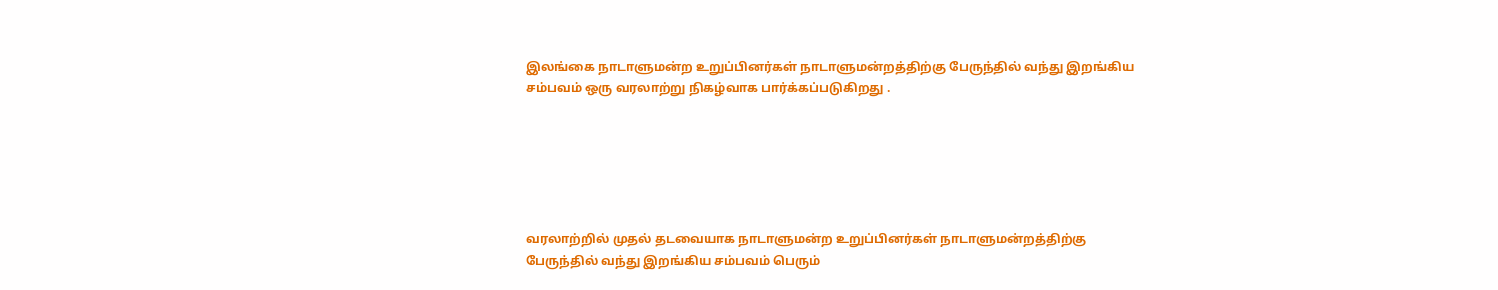இலங்கை நாடாளுமன்ற உறுப்பினர்கள் நாடாளுமன்றத்திற்கு பேருந்தில் வந்து இறங்கிய சம்பவம் ஒரு வரலாற்று நிகழ்வாக பார்க்கப்படுகிறது .






வரலாற்றில் முதல் தடவையாக நாடாளுமன்ற உறுப்பினர்கள் நாடாளுமன்றத்திற்கு பேருந்தில் வந்து இறங்கிய சம்பவம் பெரும்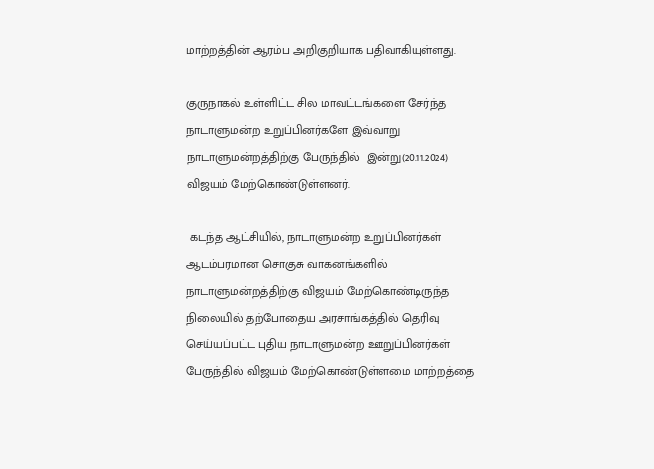மாற்றத்தின் ஆரம்ப அறிகுறியாக பதிவாகியுள்ளது.

குருநாகல் உள்ளிட்ட சில மாவட்டங்களை சேர்ந்த நாடாளுமன்ற உறுப்பினர்களே இவ்வாறு நாடாளுமன்றத்திற்கு பேருந்தில்  இன்று(20.11.2024) விஜயம் மேற்கொண்டுள்ளனர்.

 கடந்த ஆட்சியில், நாடாளுமன்ற உறுப்பினர்கள் ஆடம்பரமான சொகுசு வாகனங்களில் நாடாளுமன்றத்திற்கு விஜயம் மேற்கொண்டிருந்த நிலையில் தற்போதைய அரசாங்கத்தில் தெரிவு செய்யப்பட்ட புதிய நாடாளுமன்ற ஊறுப்பினர்கள் பேருந்தில் விஜயம் மேற்கொண்டுள்ளமை மாற்றத்தை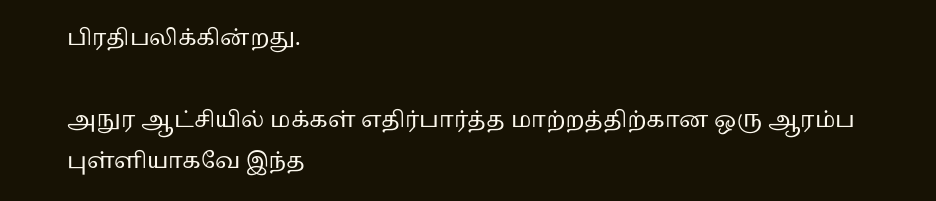பிரதிபலிக்கின்றது.

அநுர ஆட்சியில் மக்கள் எதிர்பார்த்த மாற்றத்திற்கான ஒரு ஆரம்ப புள்ளியாகவே இந்த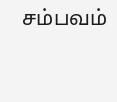சம்பவம்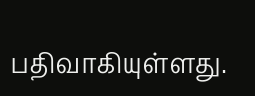பதிவாகியுள்ளது.